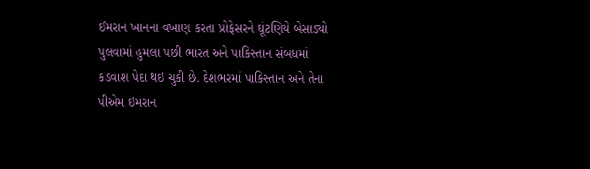ઈમરાન ખાનના વખાણ કરતા પ્રોફેસરને ઘૂંટણિયે બેસાડ્યો
પુલવામાં હુમલા પછી ભારત અને પાકિસ્તાન સંબધમાં કડવાશ પેદા થઇ ચુકી છે. દેશભરમાં પાકિસ્તાન અને તેના પીએમ ઇમરાન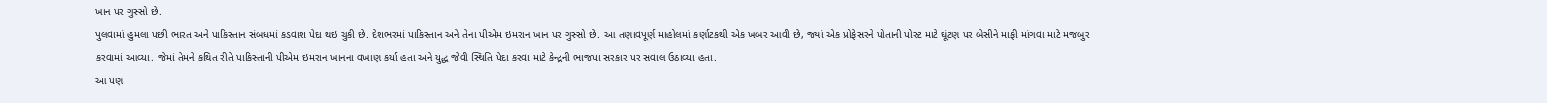ખાન પર ગુસ્સો છે.
પુલવામાં હુમલા પછી ભારત અને પાકિસ્તાન સંબધમાં કડવાશ પેદા થઇ ચુકી છે. દેશભરમાં પાકિસ્તાન અને તેના પીએમ ઇમરાન ખાન પર ગુસ્સો છે. આ તણાવપૂર્ણ માહોલમાં કર્ણાટકથી એક ખબર આવી છે, જ્યાં એક પ્રોફેસરને પોતાની પોસ્ટ માટે ઘૂંટણ પર બેસીને માફી માંગવા માટે મજબુર કરવામાં આવ્યા. જેમાં તેમને કથિત રીતે પાકિસ્તાની પીએમ ઇમરાન ખાનના વખાણ કર્યા હતા અને યુદ્ધ જેવી સ્થિતિ પેદા કરવા માટે કેન્દ્રની ભાજપા સરકાર પર સવાલ ઉઠાવ્યા હતા.
આ પણ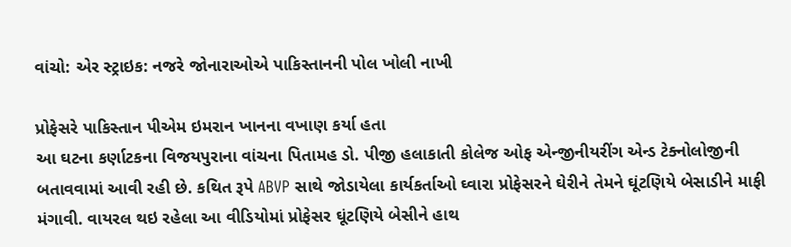વાંચો: એર સ્ટ્રાઇક: નજરે જોનારાઓએ પાકિસ્તાનની પોલ ખોલી નાખી

પ્રોફેસરે પાકિસ્તાન પીએમ ઇમરાન ખાનના વખાણ કર્યા હતા
આ ઘટના કર્ણાટકના વિજયપુરાના વાંચના પિતામહ ડો. પીજી હલાકાતી કોલેજ ઓફ એન્જીનીયરીંગ એન્ડ ટેક્નોલોજીની બતાવવામાં આવી રહી છે. કથિત રૂપે ABVP સાથે જોડાયેલા કાર્યકર્તાઓ ઘ્વારા પ્રોફેસરને ઘેરીને તેમને ઘૂંટણિયે બેસાડીને માફી મંગાવી. વાયરલ થઇ રહેલા આ વીડિયોમાં પ્રોફેસર ઘૂંટણિયે બેસીને હાથ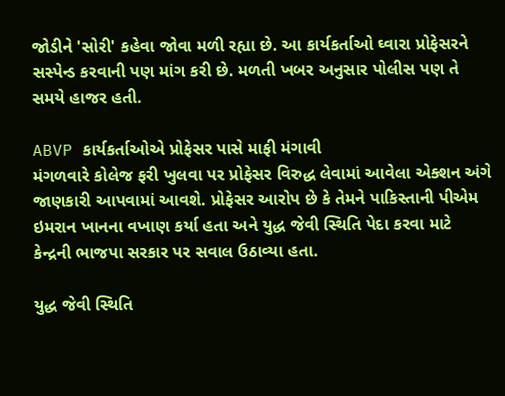જોડીને 'સોરી' કહેવા જોવા મળી રહ્યા છે. આ કાર્યકર્તાઓ ઘ્વારા પ્રોફેસરને સસ્પેન્ડ કરવાની પણ માંગ કરી છે. મળતી ખબર અનુસાર પોલીસ પણ તે સમયે હાજર હતી.

ABVP કાર્યકર્તાઓએ પ્રોફેસર પાસે માફી મંગાવી
મંગળવારે કોલેજ ફરી ખુલવા પર પ્રોફેસર વિરુદ્ધ લેવામાં આવેલા એક્શન અંગે જાણકારી આપવામાં આવશે. પ્રોફેસર આરોપ છે કે તેમને પાકિસ્તાની પીએમ ઇમરાન ખાનના વખાણ કર્યા હતા અને યુદ્ધ જેવી સ્થિતિ પેદા કરવા માટે કેન્દ્રની ભાજપા સરકાર પર સવાલ ઉઠાવ્યા હતા.

યુદ્ધ જેવી સ્થિતિ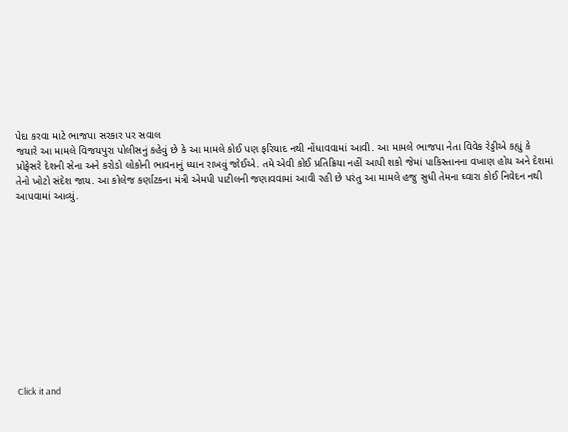પેદા કરવા માટે ભાજપા સરકાર પર સવાલ
જયારે આ મામલે વિજયપુરા પોલીસનું કહેવું છે કે આ મામલે કોઈ પણ ફરિયાદ નથી નોંધાવવામાં આવી. આ મામલે ભાજપા નેતા વિવેક રેડ્ડીએ કહ્યું કે પ્રોફેસરે દેશની સેના અને કરોડો લોકોની ભાવનાનું ધ્યાન રાખવું જોઈએ. તમે એવી કોઈ પ્રતિક્રિયા નહીં આપી શકો જેમાં પાકિસ્તાનના વખાણ હોય અને દેશમાં તેનો ખોટો સંદેશ જાય. આ કોલેજ કર્ણાટકના મંત્રી એમપી પાટીલની જણાવવામાં આવી રહી છે પરંતુ આ મામલે હજુ સુધી તેમના ઘ્વારા કોઈ નિવેદન નથી આપવામાં આવ્યું.












Click it and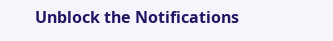Unblock the Notifications